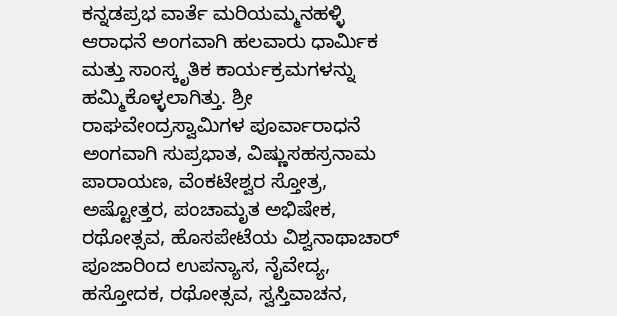ಕನ್ನಡಪ್ರಭ ವಾರ್ತೆ ಮರಿಯಮ್ಮನಹಳ್ಳಿ
ಆರಾಧನೆ ಅಂಗವಾಗಿ ಹಲವಾರು ಧಾರ್ಮಿಕ ಮತ್ತು ಸಾಂಸ್ಕೃತಿಕ ಕಾರ್ಯಕ್ರಮಗಳನ್ನು ಹಮ್ಮಿಕೊಳ್ಳಲಾಗಿತ್ತು. ಶ್ರೀ ರಾಘವೇಂದ್ರಸ್ವಾಮಿಗಳ ಪೂರ್ವಾರಾಧನೆ ಅಂಗವಾಗಿ ಸುಪ್ರಭಾತ, ವಿಷ್ಣುಸಹಸ್ರನಾಮ ಪಾರಾಯಣ, ವೆಂಕಟೇಶ್ವರ ಸ್ತೋತ್ರ, ಅಷ್ಟೋತ್ತರ, ಪಂಚಾಮೃತ ಅಭಿಷೇಕ, ರಥೋತ್ಸವ, ಹೊಸಪೇಟೆಯ ವಿಶ್ವನಾಥಾಚಾರ್ ಪೂಜಾರಿಂದ ಉಪನ್ಯಾಸ, ನೈವೇದ್ಯ, ಹಸ್ತೋದಕ, ರಥೋತ್ಸವ, ಸ್ವಸ್ತಿವಾಚನ,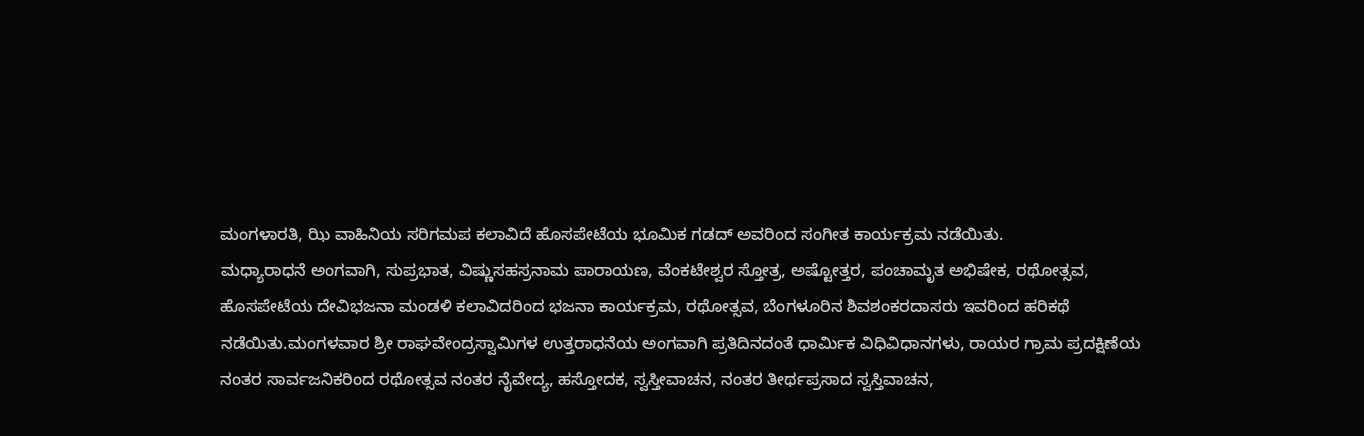ಮಂಗಳಾರತಿ, ಝಿ ವಾಹಿನಿಯ ಸರಿಗಮಪ ಕಲಾವಿದೆ ಹೊಸಪೇಟೆಯ ಭೂಮಿಕ ಗಡದ್ ಅವರಿಂದ ಸಂಗೀತ ಕಾರ್ಯಕ್ರಮ ನಡೆಯಿತು.
ಮಧ್ಯಾರಾಧನೆ ಅಂಗವಾಗಿ, ಸುಪ್ರಭಾತ, ವಿಷ್ಣುಸಹಸ್ರನಾಮ ಪಾರಾಯಣ, ವೆಂಕಟೇಶ್ವರ ಸ್ತೋತ್ರ, ಅಷ್ಟೋತ್ತರ, ಪಂಚಾಮೃತ ಅಭಿಷೇಕ, ರಥೋತ್ಸವ, ಹೊಸಪೇಟೆಯ ದೇವಿಭಜನಾ ಮಂಡಳಿ ಕಲಾವಿದರಿಂದ ಭಜನಾ ಕಾರ್ಯಕ್ರಮ, ರಥೋತ್ಸವ, ಬೆಂಗಳೂರಿನ ಶಿವಶಂಕರದಾಸರು ಇವರಿಂದ ಹರಿಕಥೆ ನಡೆಯಿತು.ಮಂಗಳವಾರ ಶ್ರೀ ರಾಘವೇಂದ್ರಸ್ವಾಮಿಗಳ ಉತ್ತರಾಧನೆಯ ಅಂಗವಾಗಿ ಪ್ರತಿದಿನದಂತೆ ಧಾರ್ಮಿಕ ವಿಧಿವಿಧಾನಗಳು, ರಾಯರ ಗ್ರಾಮ ಪ್ರದಕ್ಷಿಣೆಯ ನಂತರ ಸಾರ್ವಜನಿಕರಿಂದ ರಥೋತ್ಸವ ನಂತರ ನೈವೇದ್ಯ, ಹಸ್ತೋದಕ, ಸ್ವಸ್ತೀವಾಚನ, ನಂತರ ತೀರ್ಥಪ್ರಸಾದ ಸ್ವಸ್ತಿವಾಚನ,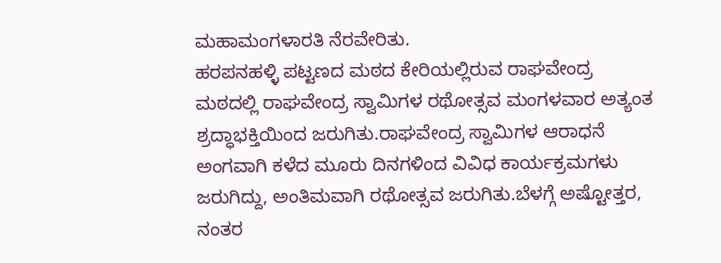ಮಹಾಮಂಗಳಾರತಿ ನೆರವೇರಿತು.
ಹರಪನಹಳ್ಳಿ ಪಟ್ಟಣದ ಮಠದ ಕೇರಿಯಲ್ಲಿರುವ ರಾಘವೇಂದ್ರ ಮಠದಲ್ಲಿ ರಾಘವೇಂದ್ರ ಸ್ವಾಮಿಗಳ ರಥೋತ್ಸವ ಮಂಗಳವಾರ ಅತ್ಯಂತ ಶ್ರದ್ಧಾಭಕ್ತಿಯಿಂದ ಜರುಗಿತು.ರಾಘವೇಂದ್ರ ಸ್ವಾಮಿಗಳ ಆರಾಧನೆ ಅಂಗವಾಗಿ ಕಳೆದ ಮೂರು ದಿನಗಳಿಂದ ವಿವಿಧ ಕಾರ್ಯಕ್ರಮಗಳು ಜರುಗಿದ್ದು, ಅಂತಿಮವಾಗಿ ರಥೋತ್ಸವ ಜರುಗಿತು.ಬೆಳಗ್ಗೆ ಅಷ್ಟೋತ್ತರ, ನಂತರ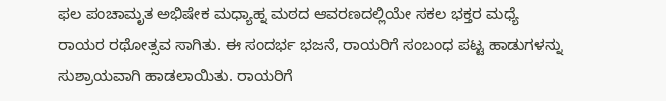ಫಲ ಪಂಚಾಮೃತ ಅಭಿಷೇಕ ಮಧ್ಯಾಹ್ನ ಮಠದ ಆವರಣದಲ್ಲಿಯೇ ಸಕಲ ಭಕ್ತರ ಮಧ್ಯೆ ರಾಯರ ರಥೋತ್ಸವ ಸಾಗಿತು. ಈ ಸಂದರ್ಭ ಭಜನೆ, ರಾಯರಿಗೆ ಸಂಬಂಧ ಪಟ್ಟ ಹಾಡುಗಳನ್ನು ಸುಶ್ರಾಯವಾಗಿ ಹಾಡಲಾಯಿತು. ರಾಯರಿಗೆ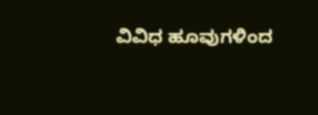ವಿವಿಧ ಹೂವುಗಳಿಂದ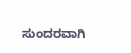ಸುಂದರವಾಗಿ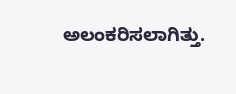ಅಲಂಕರಿಸಲಾಗಿತ್ತು.